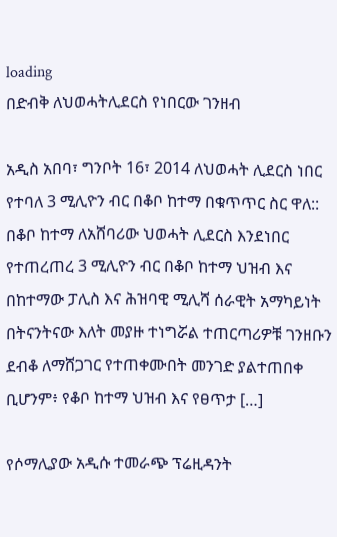loading
በድብቅ ለህወሓትሊደርስ የነበርው ገንዘብ

አዲስ አበባ፣ ግንቦት 16፣ 2014 ለህወሓት ሊደርስ ነበር የተባለ 3 ሚሊዮን ብር በቆቦ ከተማ በቁጥጥር ስር ዋለ:: በቆቦ ከተማ ለአሸባሪው ህወሓት ሊደርስ እንደነበር የተጠረጠረ 3 ሚሊዮን ብር በቆቦ ከተማ ህዝብ እና በከተማው ፓሊስ እና ሕዝባዊ ሚሊሻ ሰራዊት አማካይነት በትናንትናው እለት መያዙ ተነግሯል ተጠርጣሪዎቹ ገንዘቡን ደብቆ ለማሸጋገር የተጠቀሙበት መንገድ ያልተጠበቀ ቢሆንም፥ የቆቦ ከተማ ህዝብ እና የፀጥታ […]

የሶማሊያው አዲሱ ተመራጭ ፕሬዚዳንት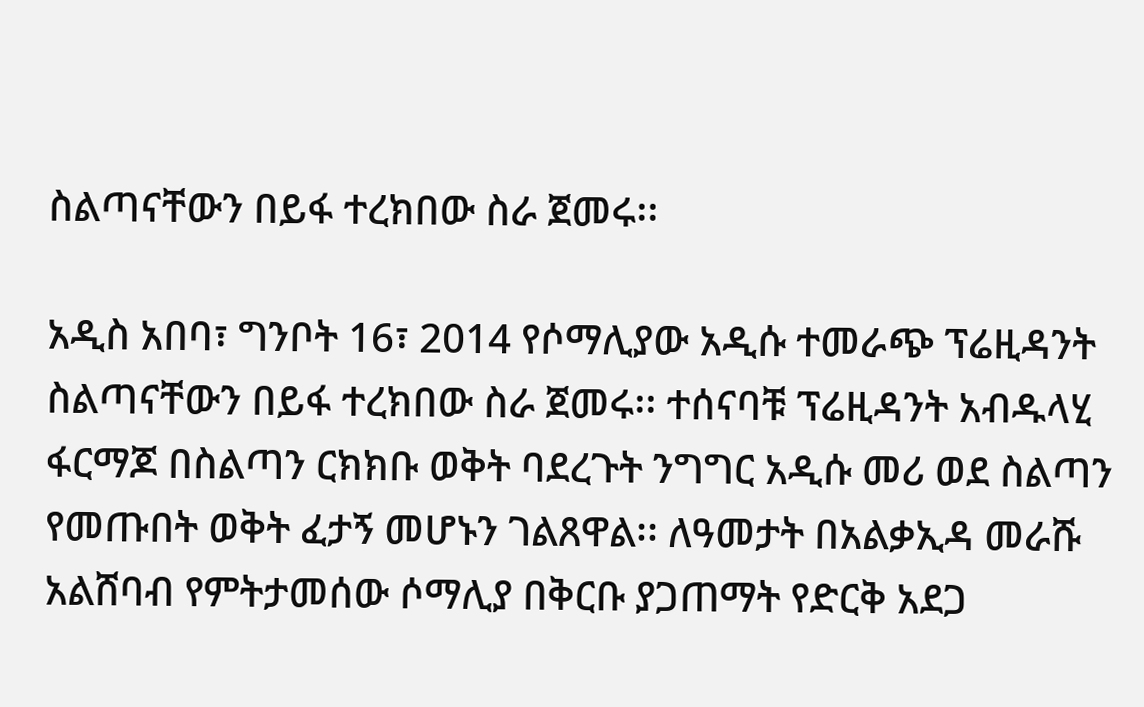ስልጣናቸውን በይፋ ተረክበው ስራ ጀመሩ፡፡

አዲስ አበባ፣ ግንቦት 16፣ 2014 የሶማሊያው አዲሱ ተመራጭ ፕሬዚዳንት ስልጣናቸውን በይፋ ተረክበው ስራ ጀመሩ፡፡ ተሰናባቹ ፕሬዚዳንት አብዱላሂ ፋርማጆ በስልጣን ርክክቡ ወቅት ባደረጉት ንግግር አዲሱ መሪ ወደ ስልጣን የመጡበት ወቅት ፈታኝ መሆኑን ገልጸዋል፡፡ ለዓመታት በአልቃኢዳ መራሹ አልሸባብ የምትታመሰው ሶማሊያ በቅርቡ ያጋጠማት የድርቅ አደጋ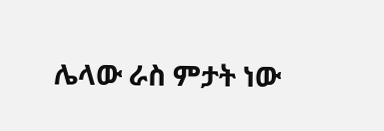ሌላው ራስ ምታት ነው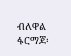ብለዋል ፋርማጆ፡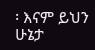፡ እናም ይህን ሁኔታ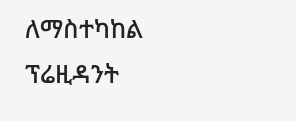ለማስተካከል ፕሬዚዳንት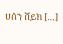ሀሰን ሸይክ […]